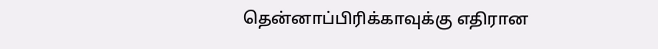தென்னாப்பிரிக்காவுக்கு எதிரான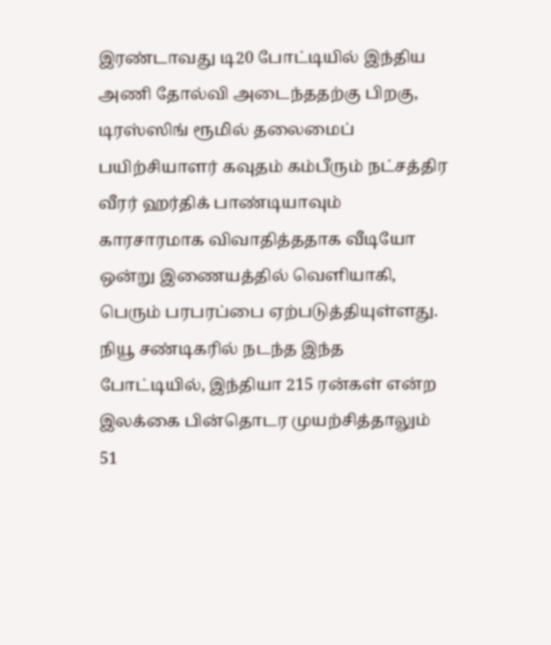இரண்டாவது டி20 போட்டியில் இந்திய அணி தோல்வி அடைந்ததற்கு பிறகு, டிரஸ்ஸிங் ரூமில் தலைமைப் பயிற்சியாளர் கவுதம் கம்பீரும் நட்சத்திர வீரர் ஹர்திக் பாண்டியாவும் காரசாரமாக விவாதித்ததாக வீடியோ ஒன்று இணையத்தில் வெளியாகி, பெரும் பரபரப்பை ஏற்படுத்தியுள்ளது.
நியூ சண்டிகரில் நடந்த இந்த போட்டியில், இந்தியா 215 ரன்கள் என்ற இலக்கை பின்தொடர முயற்சித்தாலும் 51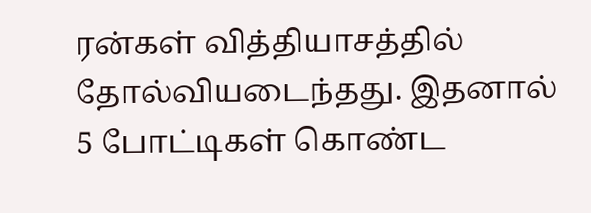ரன்கள் வித்தியாசத்தில் தோல்வியடைந்தது. இதனால் 5 போட்டிகள் கொண்ட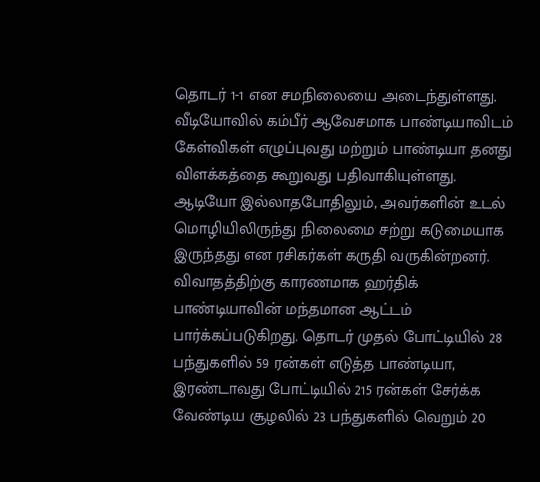தொடர் 1-1 என சமநிலையை அடைந்துள்ளது.
வீடியோவில் கம்பீர் ஆவேசமாக பாண்டியாவிடம் கேள்விகள் எழுப்புவது மற்றும் பாண்டியா தனது விளக்கத்தை கூறுவது பதிவாகியுள்ளது. ஆடியோ இல்லாதபோதிலும், அவர்களின் உடல் மொழியிலிருந்து நிலைமை சற்று கடுமையாக இருந்தது என ரசிகர்கள் கருதி வருகின்றனர்.
விவாதத்திற்கு காரணமாக ஹர்திக் பாண்டியாவின் மந்தமான ஆட்டம் பார்க்கப்படுகிறது. தொடர் முதல் போட்டியில் 28 பந்துகளில் 59 ரன்கள் எடுத்த பாண்டியா, இரண்டாவது போட்டியில் 215 ரன்கள் சேர்க்க வேண்டிய சூழலில் 23 பந்துகளில் வெறும் 20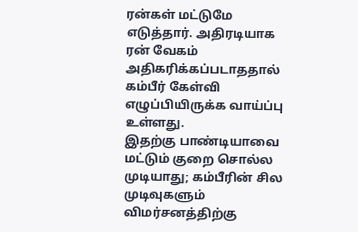ரன்கள் மட்டுமே எடுத்தார். அதிரடியாக ரன் வேகம் அதிகரிக்கப்படாததால் கம்பீர் கேள்வி எழுப்பியிருக்க வாய்ப்பு உள்ளது.
இதற்கு பாண்டியாவை மட்டும் குறை சொல்ல முடியாது; கம்பீரின் சில முடிவுகளும் விமர்சனத்திற்கு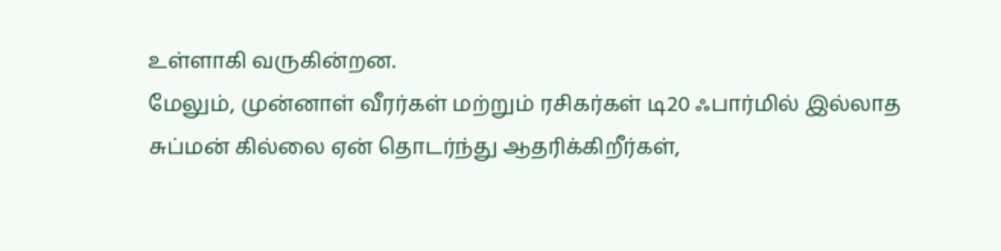உள்ளாகி வருகின்றன.
மேலும், முன்னாள் வீரர்கள் மற்றும் ரசிகர்கள் டி20 ஃபார்மில் இல்லாத சுப்மன் கில்லை ஏன் தொடர்ந்து ஆதரிக்கிறீர்கள்,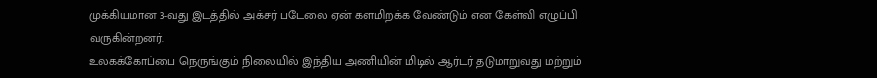முக்கியமான 3-வது இடத்தில் அக்சர் படேலை ஏன் களமிறக்க வேண்டும் என கேள்வி எழுப்பி வருகின்றனர்.
உலகக்கோப்பை நெருங்கும் நிலையில் இந்திய அணியின் மிடில் ஆர்டர் தடுமாறுவது மற்றும்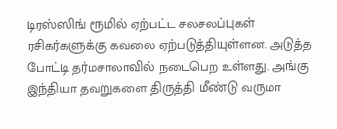டிரஸ்ஸிங் ரூமில் ஏற்பட்ட சலசலப்புகள் ரசிகர்களுக்கு கவலை ஏற்படுத்தியுள்ளன. அடுத்த போட்டி தர்மசாலாவில் நடைபெற உள்ளது. அங்கு இந்தியா தவறுகளை திருத்தி மீண்டு வருமா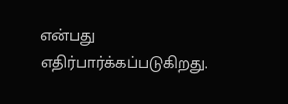என்பது எதிர்பார்க்கப்படுகிறது.